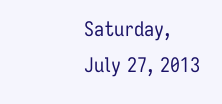Saturday, July 27, 2013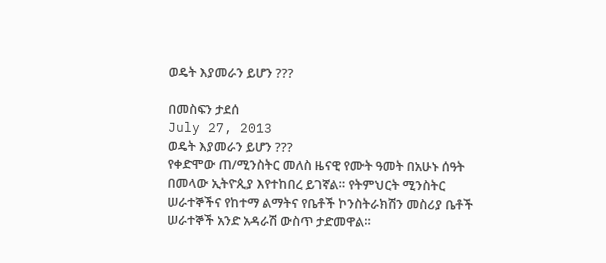ወዴት እያመራን ይሆን ???

በመስፍን ታደሰ
July 27, 2013
ወዴት እያመራን ይሆን ???
የቀድሞው ጠ/ሚንስትር መለስ ዜናዊ የሙት ዓመት በአሁኑ ሰዓት በመላው ኢትዮጲያ እየተከበረ ይገኛል። የትምህርት ሚንስትር ሠራተኞችና የከተማ ልማትና የቤቶች ኮንስትራክሽን መስሪያ ቤቶች ሠራተኞች አንድ አዳራሽ ውስጥ ታድመዋል።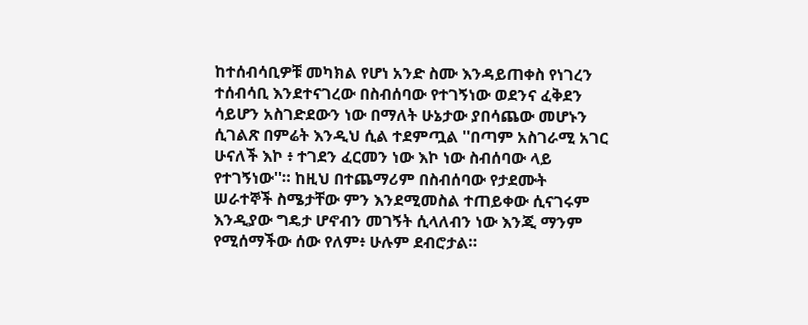ከተሰብሳቢዎቹ መካክል የሆነ አንድ ስሙ እንዳይጠቀስ የነገረን ተሰብሳቢ እንደተናገረው በስብሰባው የተገኝነው ወደንና ፈቅደን ሳይሆን አስገድደውን ነው በማለት ሁኔታው ያበሳጨው መሆኑን ሲገልጽ በምሬት እንዲህ ሲል ተደምጧል ''በጣም አስገራሚ አገር ሁናለች እኮ ፥ ተገደን ፈርመን ነው እኮ ነው ስብሰባው ላይ የተገኝነው''። ከዚህ በተጨማሪም በስብሰባው የታደሙት ሠራተኞች ስሜታቸው ምን እንደሚመስል ተጠይቀው ሲናገሩም እንዲያው ግዴታ ሆኖብን መገኝት ሲላለብን ነው እንጂ ማንም የሚሰማችው ሰው የለም፥ ሁሉም ደብሮታል።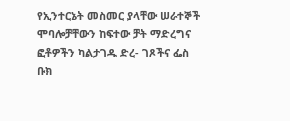የኢንተርኔት መስመር ያላቸው ሠራተኞች ሞባሎቻቸውን ከፍተው ቻት ማድረግና ፎቶዎችን ካልታገዱ ድረ- ገጾችና ፌስ ቡክ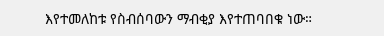እየተመለከቱ የስብሰባውን ማብቂያ እየተጠባበቁ ነው።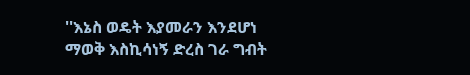''እኔስ ወዴት እያመራን እንደሆነ ማወቅ እስኪሳነኝ ድረስ ገራ ግብት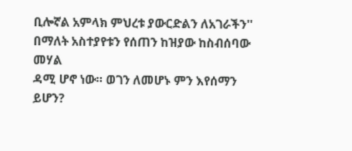ቢሎኛል አምላክ ምህረቱ ያውርድልን ለአገራችን'' በማለት አስተያየቱን የሰጠን ከዝያው ከስብሰባው መሃል
ዳሚ ሆኖ ነው። ወገን ለመሆኑ ምን እየሰማን ይሆን?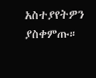አስተያየትዎን ያስቀምጡ።